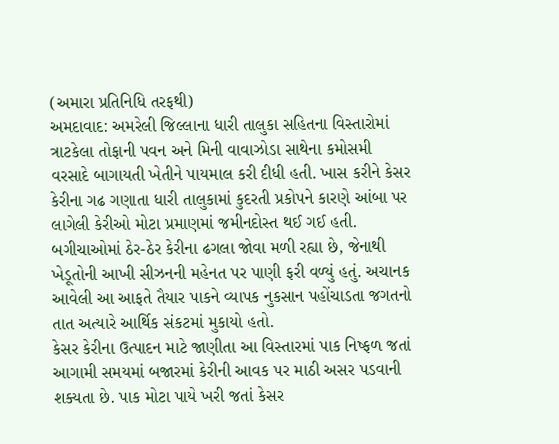(અમારા પ્રતિનિધિ તરફથી)
અમદાવાદ: અમરેલી જિલ્લાના ધારી તાલુકા સહિતના વિસ્તારોમાં ત્રાટકેલા તોફાની પવન અને મિની વાવાઝોડા સાથેના કમોસમી વરસાદે બાગાયતી ખેતીને પાયમાલ કરી દીધી હતી. ખાસ કરીને કેસર કેરીના ગઢ ગણાતા ધારી તાલુકામાં કુદરતી પ્રકોપને કારણે આંબા પર લાગેલી કેરીઓ મોટા પ્રમાણમાં જમીનદોસ્ત થઈ ગઈ હતી. બગીચાઓમાં ઠેર-ઠેર કેરીના ઢગલા જોવા મળી રહ્યા છે, જેનાથી ખેડૂતોની આખી સીઝનની મહેનત પર પાણી ફરી વળ્યું હતું. અચાનક આવેલી આ આફતે તૈયાર પાકને વ્યાપક નુકસાન પહોંચાડતા જગતનો તાત અત્યારે આર્થિક સંકટમાં મુકાયો હતો.
કેસર કેરીના ઉત્પાદન માટે જાણીતા આ વિસ્તારમાં પાક નિષ્ફળ જતાં આગામી સમયમાં બજારમાં કેરીની આવક પર માઠી અસર પડવાની શક્યતા છે. પાક મોટા પાયે ખરી જતાં કેસર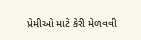પ્રેમીઓ માટે કેરી મેળવવી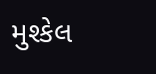મુશ્કેલ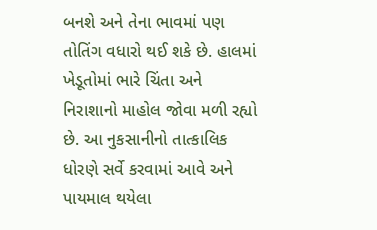બનશે અને તેના ભાવમાં પણ તોતિંગ વધારો થઈ શકે છે. હાલમાં ખેડૂતોમાં ભારે ચિંતા અને નિરાશાનો માહોલ જોવા મળી રહ્યો છે. આ નુકસાનીનો તાત્કાલિક ધોરણે સર્વે કરવામાં આવે અને પાયમાલ થયેલા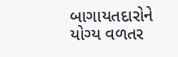બાગાયતદારોને યોગ્ય વળતર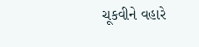ચૂકવીને વહારે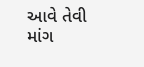આવે તેવી માંગ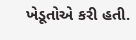ખેડૂતોએ કરી હતી.